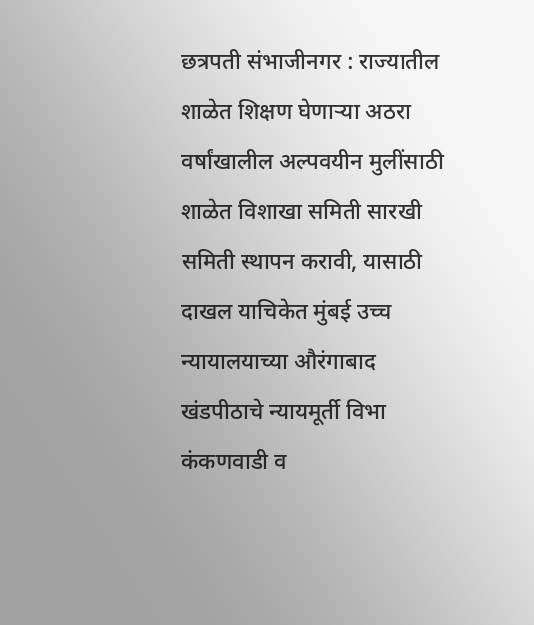छत्रपती संभाजीनगर : राज्यातील शाळेत शिक्षण घेणाऱ्या अठरा वर्षांखालील अल्पवयीन मुलींसाठी शाळेत विशाखा समिती सारखी समिती स्थापन करावी, यासाठी दाखल याचिकेत मुंबई उच्च न्यायालयाच्या औरंगाबाद खंडपीठाचे न्यायमूर्ती विभा कंकणवाडी व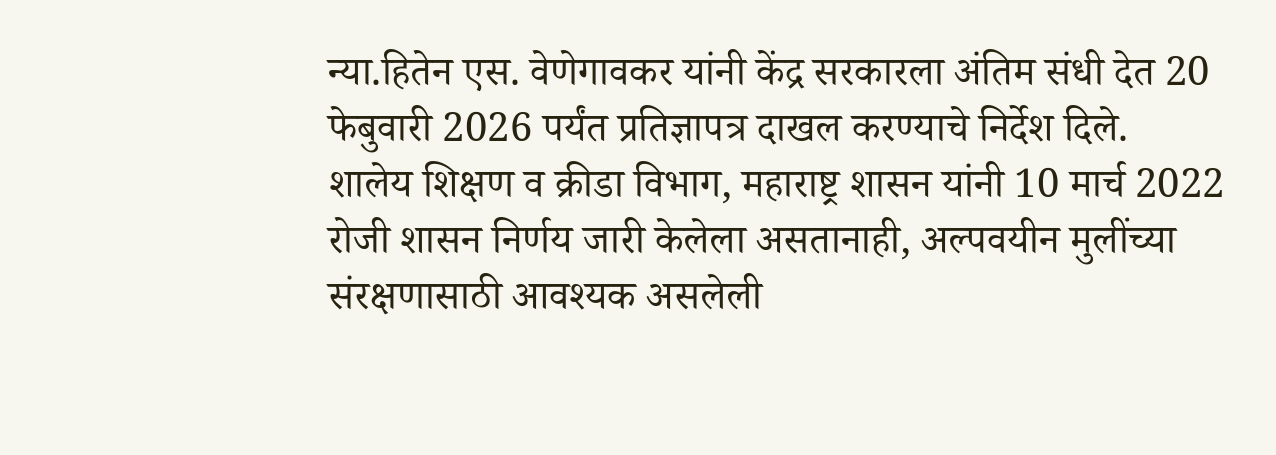न्या.हितेन एस. वेणेगावकर यांनी केंद्र सरकारला अंतिम संधी देत 20 फेबुवारी 2026 पर्यंत प्रतिज्ञापत्र दाखल करण्याचे निर्देश दिले.
शालेय शिक्षण व क्रीडा विभाग, महाराष्ट्र शासन यांनी 10 मार्च 2022 रोजी शासन निर्णय जारी केलेला असतानाही, अल्पवयीन मुलींच्या संरक्षणासाठी आवश्यक असलेली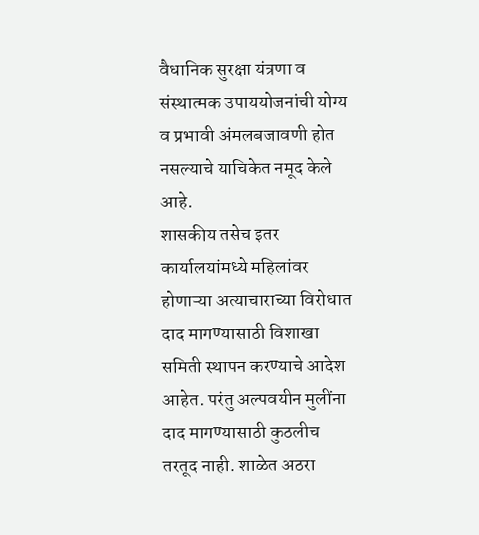वैधानिक सुरक्षा यंत्रणा व संस्थात्मक उपाययोजनांची योग्य व प्रभावी अंमलबजावणी होत नसल्याचे याचिकेत नमूद केले आहे.
शासकीय तसेच इतर कार्यालयांमध्ये महिलांवर होणाऱ्या अत्याचाराच्या विरोधात दाद मागण्यासाठी विशाखा समिती स्थापन करण्याचे आदेश आहेत. परंतु अल्पवयीन मुलींना दाद मागण्यासाठी कुठलीच तरतूद नाही. शाळेत अठरा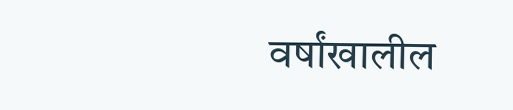वर्षांखालील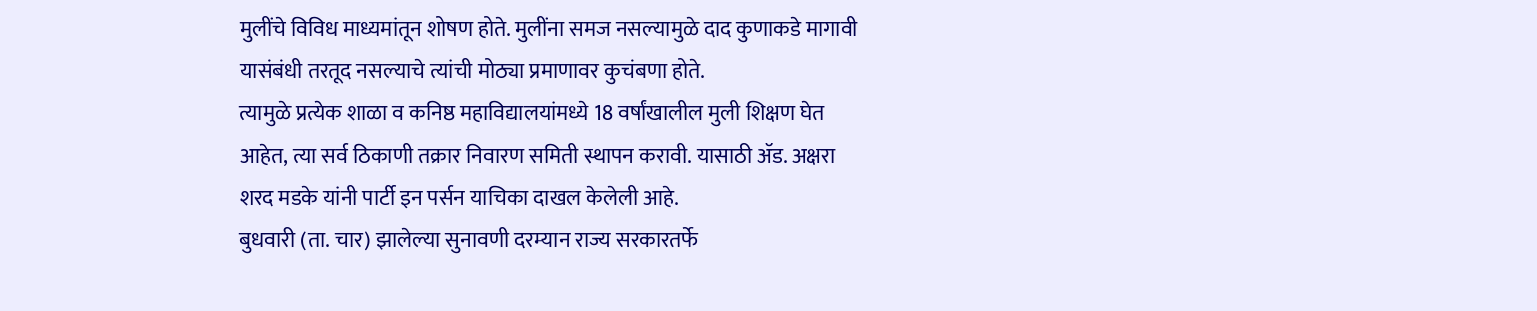मुलींचे विविध माध्यमांतून शोषण होते. मुलींना समज नसल्यामुळे दाद कुणाकडे मागावी यासंबंधी तरतूद नसल्याचे त्यांची मोठ्या प्रमाणावर कुचंबणा होते.
त्यामुळे प्रत्येक शाळा व कनिष्ठ महाविद्यालयांमध्ये 18 वर्षांखालील मुली शिक्षण घेत आहेत, त्या सर्व ठिकाणी तक्रार निवारण समिती स्थापन करावी. यासाठी ॲड. अक्षरा शरद मडके यांनी पार्टी इन पर्सन याचिका दाखल केलेली आहे.
बुधवारी (ता. चार) झालेल्या सुनावणी दरम्यान राज्य सरकारतर्फे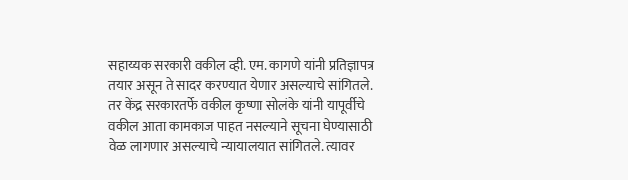सहाय्यक सरकारी वकील व्ही. एम. कागणे यांनी प्रतिज्ञापत्र तयार असून ते सादर करण्यात येणार असल्याचे सांगितले. तर केंद्र सरकारतर्फे वकील कृष्णा सोलंके यांनी यापूर्वीचे वकील आता कामकाज पाहत नसल्याने सूचना घेण्यासाठी वेळ लागणार असल्याचे न्यायालयात सांगितले. त्यावर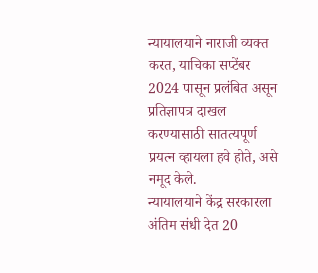न्यायालयाने नाराजी व्यक्त करत, याचिका सप्टेंबर 2024 पासून प्रलंबित असून प्रतिज्ञापत्र दाखल करण्यासाठी सातत्यपूर्ण प्रयत्न व्हायला हवे होते, असे नमूद केले.
न्यायालयाने केंद्र सरकारला अंतिम संधी देत 20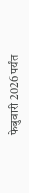फेबुवारी 2026 पर्यंत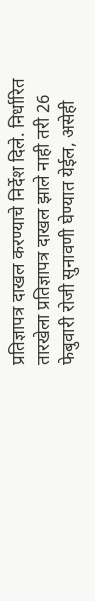प्रतिज्ञापत्र दाखल करण्याचे निर्देश दिले. निर्धारित तारखेला प्रतिज्ञापत्र दाखल झाले नाही तरी 26 फेबुवारी रोजी सुनावणी घेण्यात येईल, असेही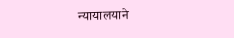न्यायालयाने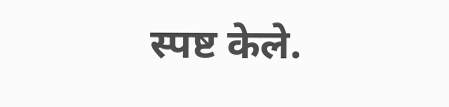स्पष्ट केले.